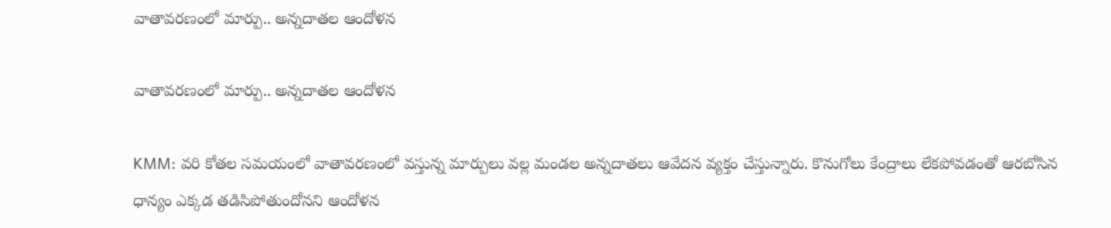వాతావరణంలో మార్పు.. అన్నదాతల ఆందోళన

వాతావరణంలో మార్పు.. అన్నదాతల ఆందోళన

KMM: వరి కోతల సమయంలో వాతావరణంలో వస్తున్న మార్పులు వల్ల మండల అన్నదాతలు ఆవేదన వ్యక్తం చేస్తున్నారు. కొనుగోలు కేంద్రాలు లేకపోవడంతో ఆరబోసిన ధాన్యం ఎక్కడ తడిసిపోతుందోనని ఆందోళన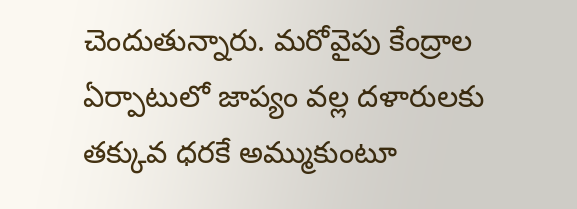చెందుతున్నారు. మరోవైపు కేంద్రాల ఏర్పాటులో జాప్యం వల్ల దళారులకు తక్కువ ధరకే అమ్ముకుంటూ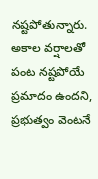నష్టపోతున్నారు. అకాల వర్షాలతో పంట నష్టపోయే ప్రమాదం ఉందని, ప్రభుత్వం వెంటనే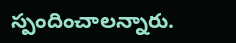స్పందించాలన్నారు.